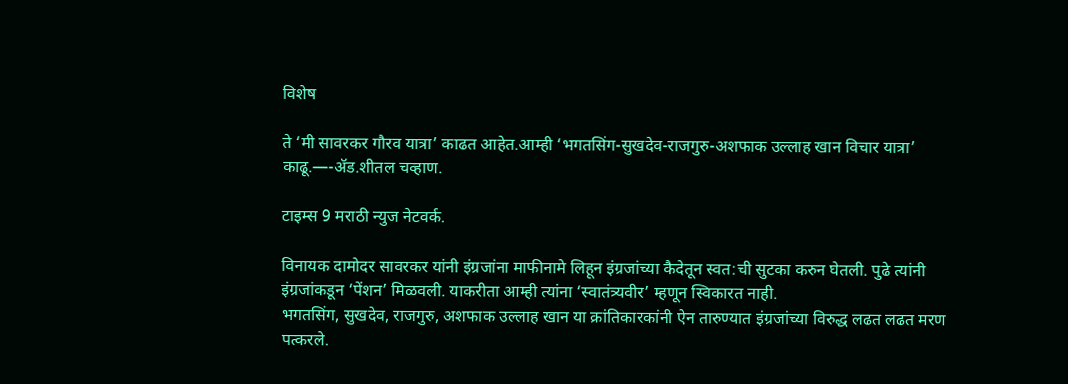विशेष

ते ‘मी सावरकर गौरव यात्रा’ काढत आहेत.आम्ही ‘भगतसिंग-सुखदेव-राजगुरु-अशफाक उल्लाह खान विचार यात्रा’ काढू.—-ॲड.शीतल चव्हाण.

टाइम्स 9 मराठी न्युज नेटवर्क.

विनायक दामोदर सावरकर यांनी इंग्रजांना माफीनामे लिहून इंग्रजांच्या कैदेतून स्वत:ची सुटका करुन घेतली. पुढे त्यांनी इंग्रजांकडून ‘पेंशन’ मिळवली. याकरीता आम्ही त्यांना ‘स्वातंत्र्यवीर’ म्हणून स्विकारत नाही.
भगतसिंग, सुखदेव, राजगुरु, अशफाक उल्लाह खान या क्रांतिकारकांनी ऐन तारुण्यात इंग्रजांच्या विरुद्ध लढत लढत मरण पत्करले.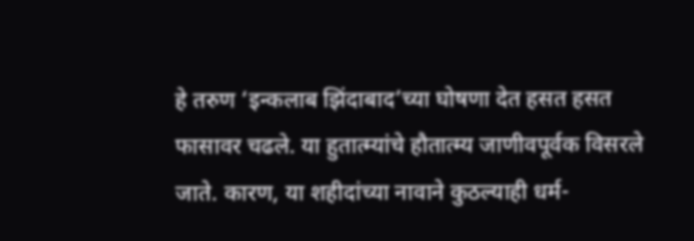हे तरुण ‘इन्कलाब झिंदाबाद’च्या घोषणा देत हसत हसत फासावर चढले. या हुतात्म्यांचे हौतात्म्य जाणीवपूर्वक विसरले जाते. कारण, या शहीदांच्या नावाने कुठल्याही धर्म-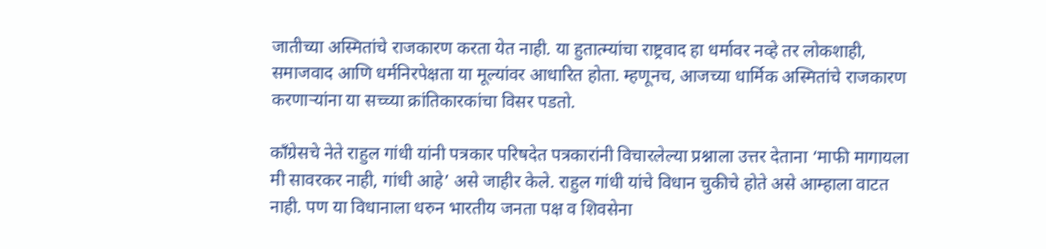जातीच्या अस्मितांचे राजकारण करता येत नाही. या हुतात्म्यांचा राष्ट्रवाद हा धर्मावर नव्हे तर लोकशाही, समाजवाद आणि धर्मनिरपेक्षता या मूल्यांवर आधारित होता. म्हणूनच, आजच्या धार्मिक अस्मितांचे राजकारण करणाऱ्यांना या सच्च्या क्रांतिकारकांचा विसर पडतो.

कॉंग्रेसचे नेते राहुल गांधी यांनी पत्रकार परिषदेत पत्रकारांनी विचारलेल्या प्रश्नाला उत्तर देताना ‘माफी मागायला मी सावरकर नाही, गांधी आहे’ असे जाहीर केले. राहुल गांधी यांचे विधान चुकीचे होते असे आम्हाला वाटत नाही. पण या विधानाला धरुन भारतीय जनता पक्ष व शिवसेना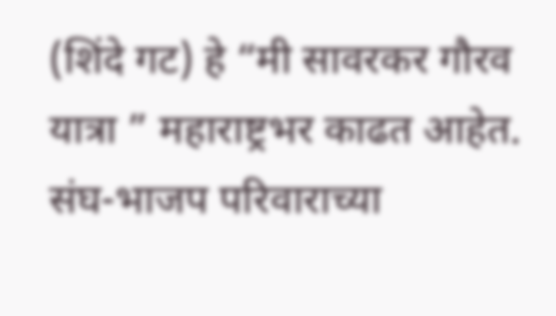(शिंदे गट) हे “मी सावरकर गौरव यात्रा ” महाराष्ट्रभर काढत आहेत. संघ-भाजप परिवाराच्या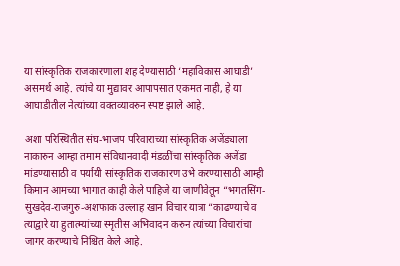या सांस्कृतिक राजकारणाला शह देण्यासाठी ‘महाविकास आघाडी’ असमर्थ आहे. त्यांचे या मुद्यावर आपापसात एकमत नाही, हे या आघाडीतील नेत्यांच्या वक्तव्यावरुन स्पष्ट झाले आहे.

अशा परिस्थितीत संघ-भाजप परिवाराच्या सांस्कृतिक अजेंड्याला नाकारुन आम्हा तमाम संविधानवादी मंडळींचा सांस्कृतिक अजेंडा मांडण्यासाठी व पर्यायी सांस्कृतिक राजकारण उभे करण्यासाठी आम्ही किमान आमच्या भागात काही केले पाहिजे या जाणीवेतून “भगतसिंग-सुखदेव-राजगुरु-अशफाक उल्लाह खान विचार यात्रा “काढण्याचे व त्याद्वारे या हुतात्म्यांच्या स्मृतीस अभिवादन करुन त्यांच्या विचारांचा जागर करण्याचे निश्चित केले आहे.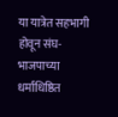या यात्रेत सहभागी होवून संघ-भाजपाच्या धर्माधिष्ठित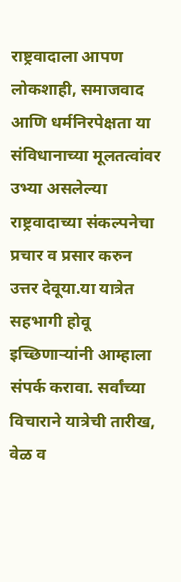राष्ट्रवादाला आपण लोकशाही, समाजवाद आणि धर्मनिरपेक्षता या संविधानाच्या मूलतत्वांवर उभ्या असलेल्या राष्ट्रवादाच्या संकल्पनेचा प्रचार व प्रसार करुन उत्तर देवूया.या यात्रेत सहभागी होवू इच्छिणाऱ्यांनी आम्हाला संपर्क करावा. सर्वांच्या विचाराने यात्रेची तारीख, वेळ व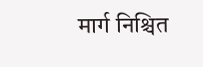मार्ग निश्चित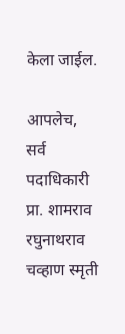केला जाईल.

आपलेच,
सर्व पदाधिकारी
प्रा. शामराव रघुनाथराव चव्हाण स्मृती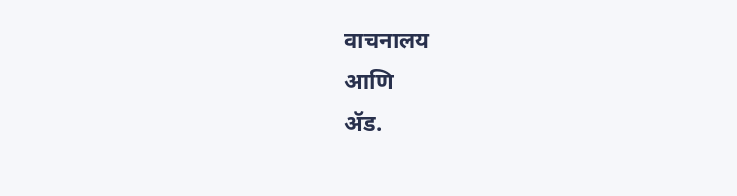वाचनालय
आणि
ॲड.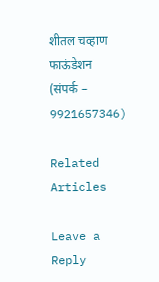शीतल चव्हाण फाऊंडेशन
(संपर्क – 9921657346)

Related Articles

Leave a Reply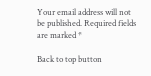Your email address will not be published. Required fields are marked *

Back to top button